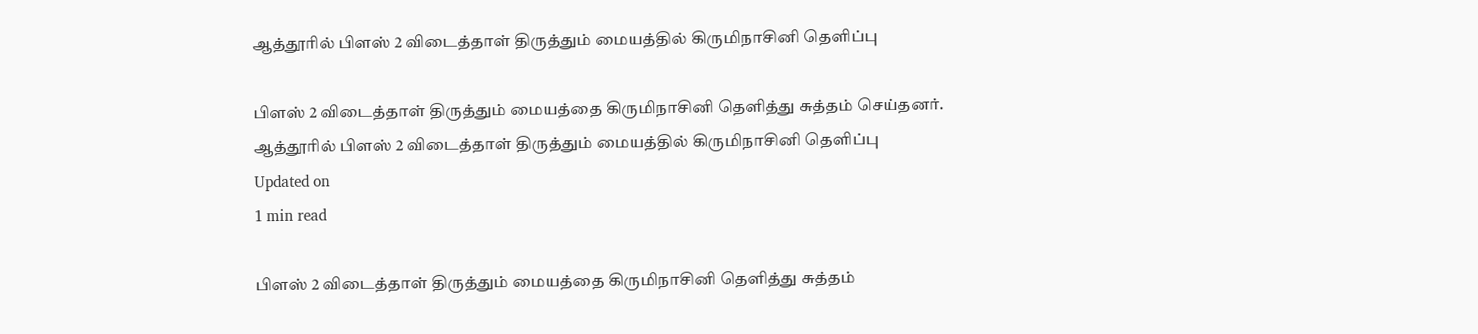ஆத்தூரில் பிளஸ் 2 விடைத்தாள் திருத்தும் மையத்தில் கிருமிநாசினி தெளிப்பு

பிளஸ் 2 விடைத்தாள் திருத்தும் மையத்தை கிருமிநாசினி தெளித்து சுத்தம் செய்தனர்.
ஆத்தூரில் பிளஸ் 2 விடைத்தாள் திருத்தும் மையத்தில் கிருமிநாசினி தெளிப்பு
Updated on
1 min read

பிளஸ் 2 விடைத்தாள் திருத்தும் மையத்தை கிருமிநாசினி தெளித்து சுத்தம்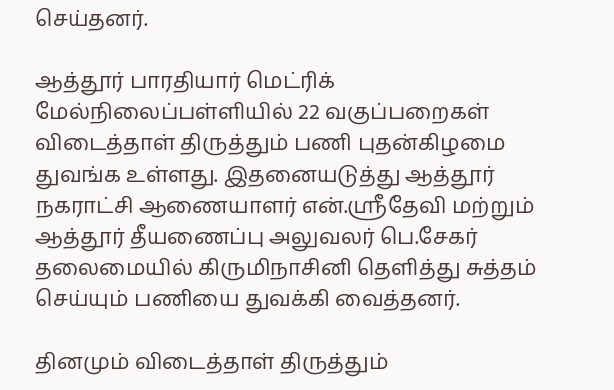செய்தனர்.

ஆத்தூர் பாரதியார் மெட்ரிக் மேல்நிலைப்பள்ளியில் 22 வகுப்பறைகள் விடைத்தாள் திருத்தும் பணி புதன்கிழமை துவங்க உள்ளது. இதனையடுத்து ஆத்தூர் நகராட்சி ஆணையாளர் என்.ஸ்ரீதேவி மற்றும் ஆத்தூர் தீயணைப்பு அலுவலர் பெ.சேகர் தலைமையில் கிருமிநாசினி தெளித்து சுத்தம் செய்யும் பணியை துவக்கி வைத்தனர்.

தினமும் விடைத்தாள் திருத்தும்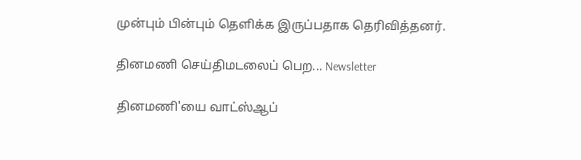முன்பும் பின்பும் தெளிக்க இருப்பதாக தெரிவித்தனர்.

தினமணி செய்திமடலைப் பெற... Newsletter

தினமணி'யை வாட்ஸ்ஆப்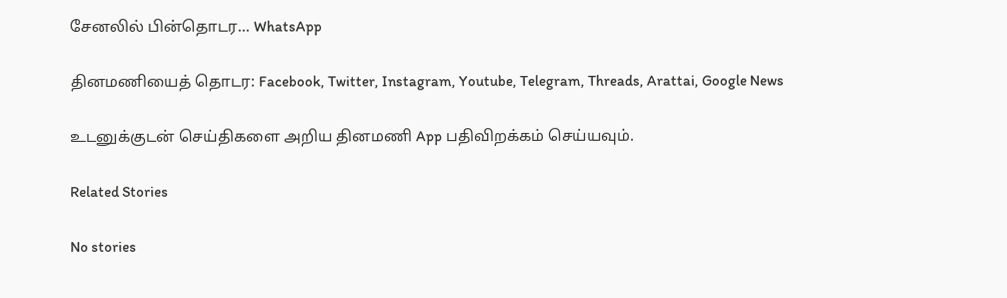சேனலில் பின்தொடர... WhatsApp

தினமணியைத் தொடர: Facebook, Twitter, Instagram, Youtube, Telegram, Threads, Arattai, Google News

உடனுக்குடன் செய்திகளை அறிய தினமணி App பதிவிறக்கம் செய்யவும்.

Related Stories

No stories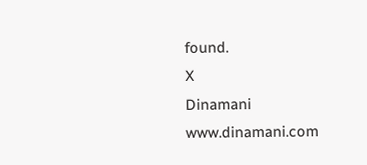found.
X
Dinamani
www.dinamani.com